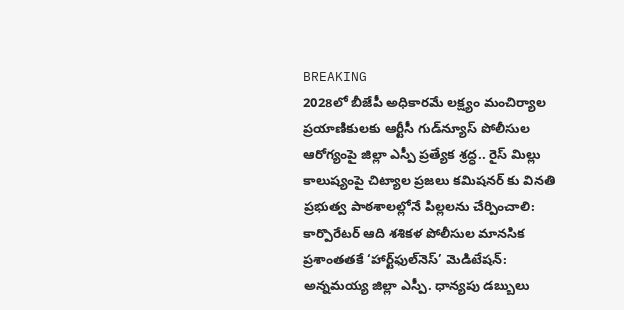BREAKING
2028లో బీజేపీ అధికారమే లక్ష్యం మంచిర్యాల ప్రయాణికులకు ఆర్టీసీ గుడ్‌న్యూస్ పోలీసుల ఆరోగ్యంపై జిల్లా ఎస్పీ ప్రత్యేక శ్రద్ధ.. రైస్ మిల్లు కాలుష్యంపై చిట్యాల ప్రజలు కమిషనర్ కు వినతి ప్రభుత్వ పాఠశాలల్లోనే పిల్లలను చేర్పించాలి: కార్పొరేటర్ ఆది శశికళ పోలీసుల మానసిక ప్రశాంతతకే ‘హార్ట్‌ఫుల్‌నెస్’ మెడిటేషన్: అన్నమయ్య జిల్లా ఎస్పీ. ధాన్యపు డబ్బులు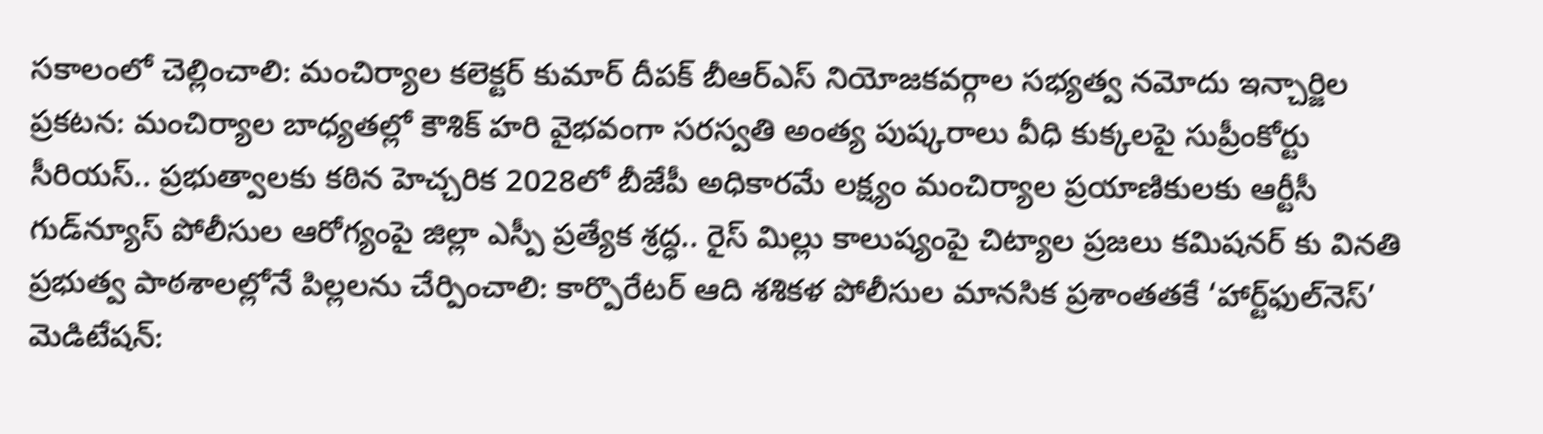సకాలంలో చెల్లించాలి: మంచిర్యాల కలెక్టర్ కుమార్ దీపక్ బీఆర్ఎస్ నియోజకవర్గాల సభ్యత్వ నమోదు ఇన్చార్జిల ప్రకటన: మంచిర్యాల బాధ్యతల్లో కౌశిక్ హరి వైభవంగా సరస్వతి అంత్య పుష్కరాలు వీధి కుక్కలపై సుప్రీంకోర్టు సీరియస్.. ప్రభుత్వాలకు కఠిన హెచ్చరిక 2028లో బీజేపీ అధికారమే లక్ష్యం మంచిర్యాల ప్రయాణికులకు ఆర్టీసీ గుడ్‌న్యూస్ పోలీసుల ఆరోగ్యంపై జిల్లా ఎస్పీ ప్రత్యేక శ్రద్ధ.. రైస్ మిల్లు కాలుష్యంపై చిట్యాల ప్రజలు కమిషనర్ కు వినతి ప్రభుత్వ పాఠశాలల్లోనే పిల్లలను చేర్పించాలి: కార్పొరేటర్ ఆది శశికళ పోలీసుల మానసిక ప్రశాంతతకే ‘హార్ట్‌ఫుల్‌నెస్’ మెడిటేషన్: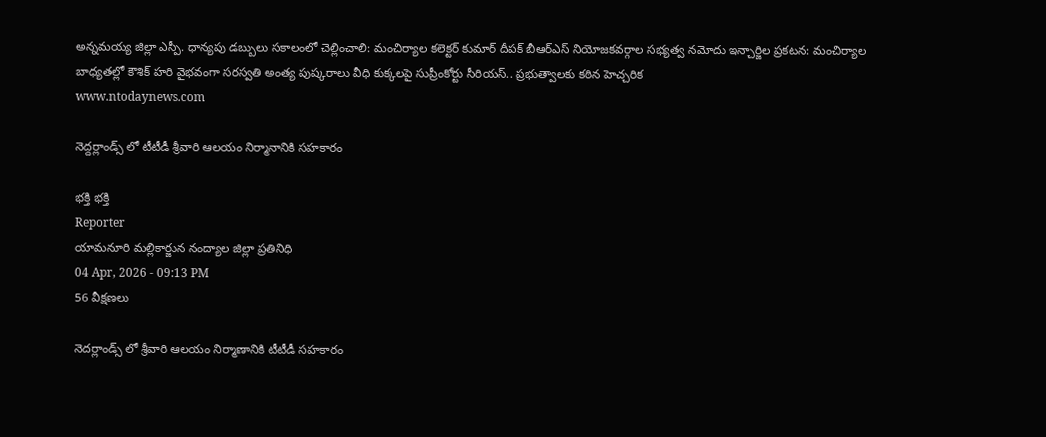అన్నమయ్య జిల్లా ఎస్పీ. ధాన్యపు డబ్బులు సకాలంలో చెల్లించాలి: మంచిర్యాల కలెక్టర్ కుమార్ దీపక్ బీఆర్ఎస్ నియోజకవర్గాల సభ్యత్వ నమోదు ఇన్చార్జిల ప్రకటన: మంచిర్యాల బాధ్యతల్లో కౌశిక్ హరి వైభవంగా సరస్వతి అంత్య పుష్కరాలు వీధి కుక్కలపై సుప్రీంకోర్టు సీరియస్.. ప్రభుత్వాలకు కఠిన హెచ్చరిక
www.ntodaynews.com

నెద్దర్లాండ్స్ లో టీటీడీ శ్రీవారి ఆలయం నిర్మానానికి సహకారం

భక్తి భక్తి
Reporter
యామనూరి మల్లికార్జున నంద్యాల జిల్లా ప్రతినిధి
04 Apr, 2026 - 09:13 PM
56 వీక్షణలు

నెదర్లాండ్స్ లో శ్రీవారి ఆలయం నిర్మాణానికి టీటీడీ సహకారం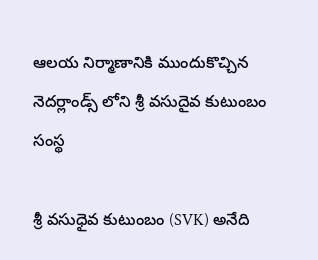ఆలయ నిర్మాణానికి ముందుకొచ్చిన‌ నెదర్లాండ్స్ లోని శ్రీ వసుదైవ కుటుంబం సంస్థ

శ్రీ వసుధైవ కుటుంబం (SVK) అనేది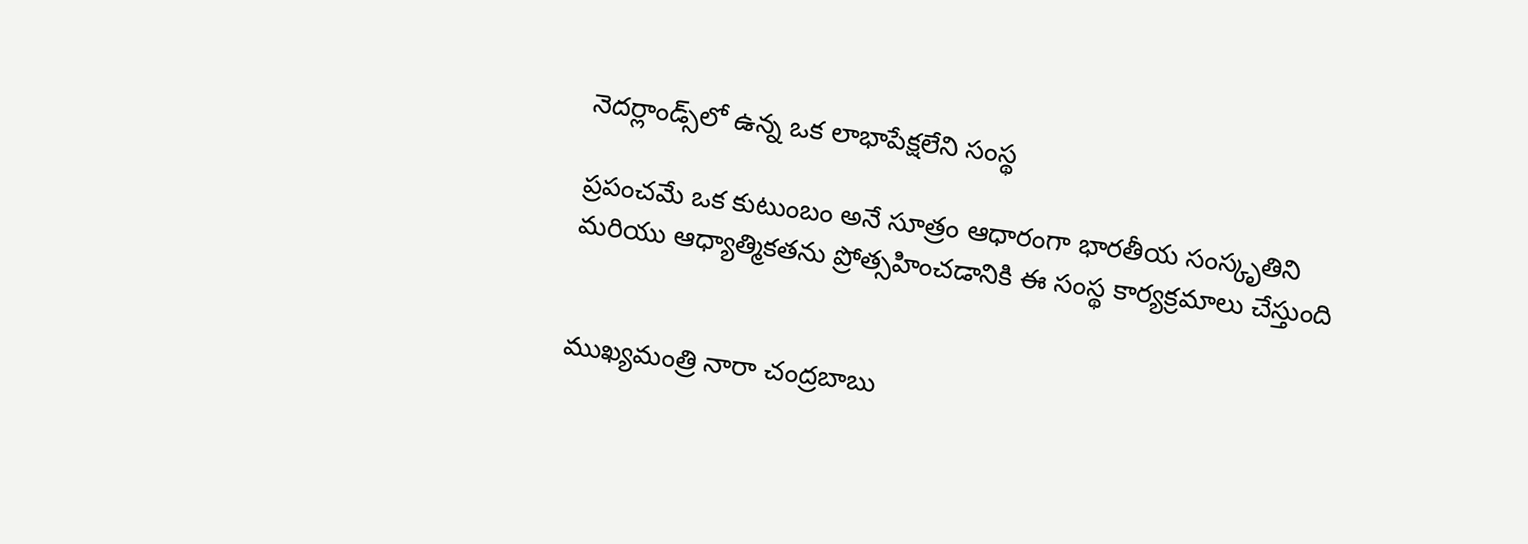నెదర్లాండ్స్‌లో ఉన్న ఒక లాభాపేక్షలేని సంస్థ

ప్రపంచమే ఒక కుటుంబం అనే సూత్రం ఆధారంగా భారతీయ సంస్కృతిని మరియు ఆధ్యాత్మికతను ప్రోత్సహించడానికి ఈ సంస్థ కార్యక్రమాలు చేస్తుంది


ముఖ్యమంత్రి నారా చంద్రబాబు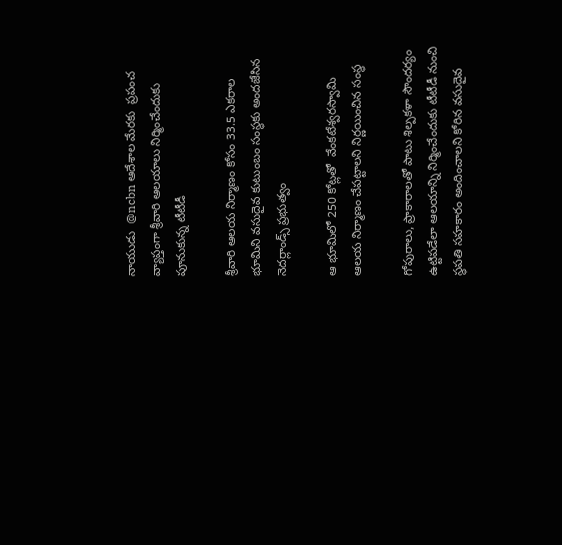నాయుడు  @ncbn ఆదేశాల మేరకు  ప్రపంచ వ్యాప్తంగా శ్రీవారి ఆలయాలు నిర్మించేందుకు పూనుకున్న టీటీడీ

శ్రీవారి ఆలయ నిర్మాణం కోసం 33.5 ఎకరాల భూమిని వసుదైవ కుటుంబం సంస్థకు అందజేసిన నెదర్లాండ్స్ ప్రభుత్వం

ఆ భూమిలో 250 కోట్లతో  వేంకటేశ్వరస్వామి ఆలయ నిర్మాణం చేపట్టాలని నిర్ణయించిన సంస్థ

గోపురాలు, ప్రాకారాలతో పాటు శిల్పకళా సౌందర్యం ఉట్టిపడేలా ఆలయాన్ని నిర్మించేందుకు టీటీడీ నుంచి స్థపతి సహకారం అందించాలని కోరిన వసుదైవ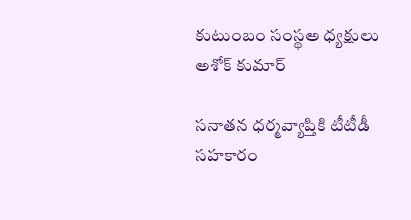కుటుంబం సంస్థఅ ధ్యక్షులు అశోక్‌ కుమార్‌

సనాతన ధర్మవ్యాప్తికి టీటీడీ సహకారం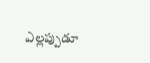ఎల్లప్పుడూ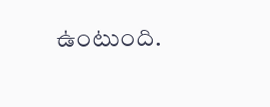ఉంటుంది.